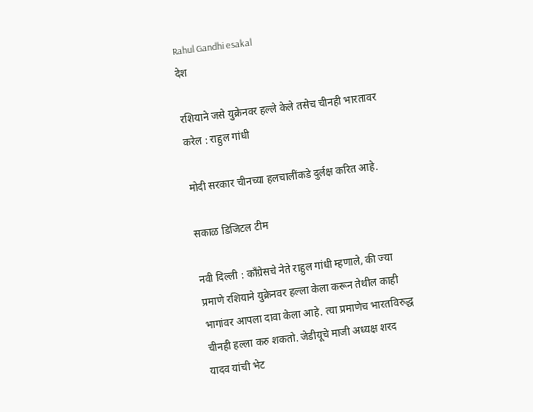Rahul Gandhi esakal
देश

रशियाने जसे युक्रेनवर हल्ले केले तसेच चीनही भारतावर करेल : राहुल गांधी

मोदी सरकार चीनच्या हलचालींकडे दुर्लक्ष करित आहे.

सकाळ डिजिटल टीम

नवी दिल्ली : काँग्रेसचे नेते राहुल गांधी म्हणाले, की ज्या प्रमाणे रशियाने युक्रेनवर हल्ला केला करून तेथील काही भागांवर आपला दावा केला आहे. त्या प्रमाणेच भारतविरुद्ध चीनही हल्ला करु शकतो. जेडीयूचे माजी अध्यक्ष शरद यादव यांची भेट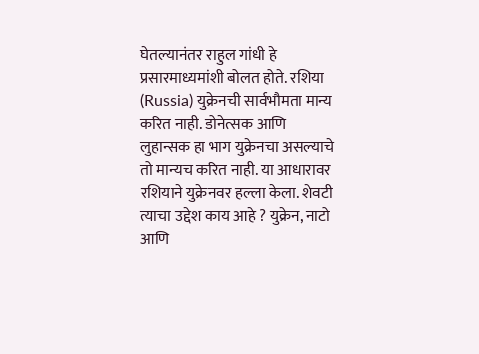घेतल्यानंतर राहुल गांधी हे प्रसारमाध्यमांशी बोलत होते. रशिया (Russia) युक्रेनची सार्वभौमता मान्य करित नाही. डोनेत्सक आणि लुहान्सक हा भाग युक्रेनचा असल्याचे तो मान्यच करित नाही. या आधारावर रशियाने युक्रेनवर हल्ला केला. शेवटी त्याचा उद्देश काय आहे ? युक्रेन, नाटो आणि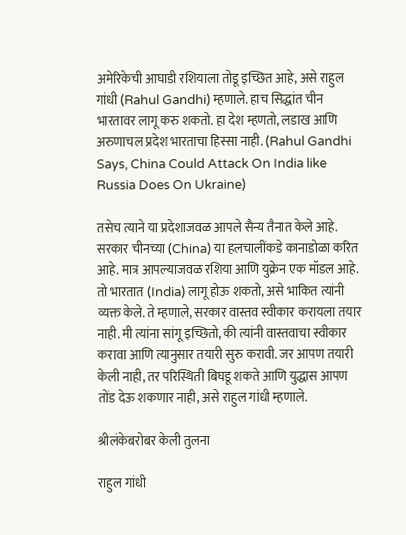अमेरिकेची आघाडी रशियाला तोडू इच्छित आहे, असे राहुल गांधी (Rahul Gandhi) म्हणाले. हाच सिद्धांत चीन भारतावर लागू करु शकतो. हा देश म्हणतो, लडाख आणि अरुणाचल प्रदेश भारताचा हिस्सा नाही. (Rahul Gandhi Says, China Could Attack On India like Russia Does On Ukraine)

तसेच त्याने या प्रदेशाजवळ आपले सैन्य तैनात केले आहे. सरकार चीनच्या (China) या हलचालींकडे कानाडोळा करित आहे. मात्र आपल्याजवळ रशिया आणि युक्रेन एक मॉडल आहे. तो भारतात (India) लागू होऊ शकतो, असे भाकित त्यांनी व्यक्त केले. ते म्हणाले, सरकार वास्तव स्वीकार करायला तयार नाही. मी त्यांना सांगू इच्छितो, की त्यांनी वास्तवाचा स्वीकार करावा आणि त्यानुसार तयारी सुरु करावी. जर आपण तयारी केली नाही, तर परिस्थिती बिघडू शकते आणि युद्धास आपण तोंड देऊ शकणार नाही, असे राहुल गांधी म्हणाले.

श्रीलंकेबरोबर केली तुलना

राहुल गांधी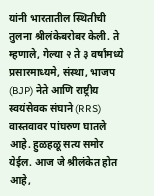यांनी भारतातील स्थितीची तुलना श्रीलंकेबरोबर केली. ते म्हणाले, गेल्या २ ते ३ वर्षांमध्ये प्रसारमाध्यमे, संस्था, भाजप (BJP) नेते आणि राष्ट्रीय स्वयंसेवक संघाने (RRS) वास्तवावर पांघरुण घातले आहे. हुळहळू सत्य समोर येईल. आज जे श्रीलंकेत होत आहे,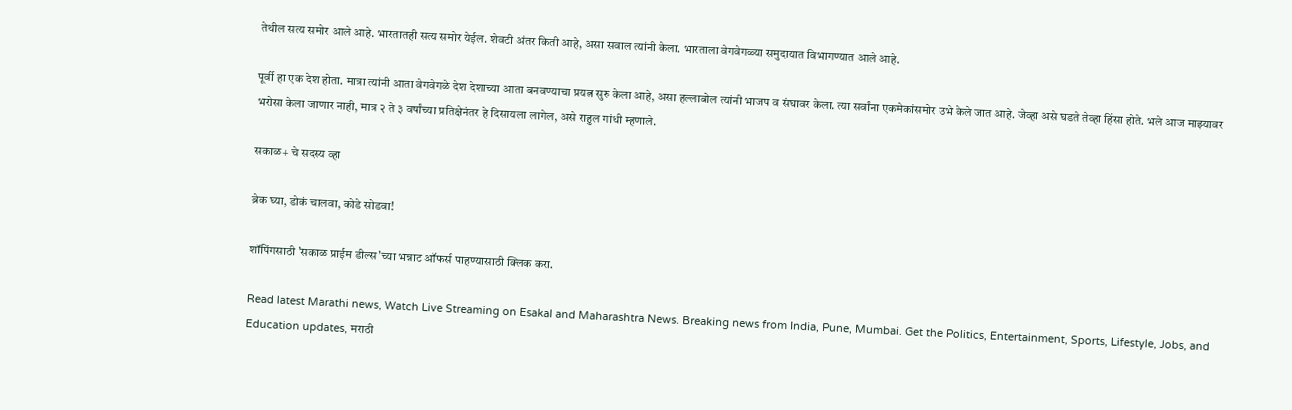तेथील सत्य समोर आले आहे. भारतातही सत्य समोर येईल. शेवटी अंतर किती आहे, असा सवाल त्यांनी केला. भारताला वेगवेगळ्या समुदायात विभागण्यात आले आहे.

पूर्वी हा एक देश होता. मात्रा त्यांनी आता वेगवेगळे देश देशाच्या आता बनवण्याचा प्रयत्न सुरु केला आहे, असा हल्लाबोल त्यांनी भाजप व संघावर केला. त्या सर्वांना एकमेकांसमोर उभे केले जात आहे. जेव्हा असे घडते तेव्हा हिंसा होते. भले आज माझ्यावर भरोसा केला जाणार नाही, मात्र २ ते ३ वर्षांच्या प्रतिक्षेनंतर हे दिसायला लागेल, असे राहुल गांधी म्हणाले.

सकाळ+ चे सदस्य व्हा

ब्रेक घ्या, डोकं चालवा, कोडे सोडवा!

शॉपिंगसाठी 'सकाळ प्राईम डील्स'च्या भन्नाट ऑफर्स पाहण्यासाठी क्लिक करा.

Read latest Marathi news, Watch Live Streaming on Esakal and Maharashtra News. Breaking news from India, Pune, Mumbai. Get the Politics, Entertainment, Sports, Lifestyle, Jobs, and Education updates, मराठी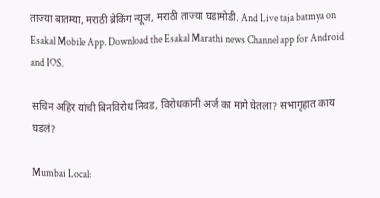ताज्या बातम्या, मराठी ब्रेकिंग न्यूज, मराठी ताज्या घडामोडी. And Live taja batmya on Esakal Mobile App. Download the Esakal Marathi news Channel app for Android and IOS.

सचिन अहिर यांची बिनविरोध निवड, विरोधकांनी अर्ज का मागे घेतला? सभागृहात काय घडलं?

Mumbai Local: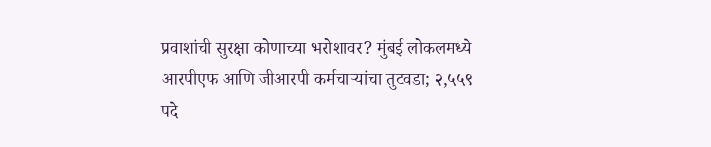प्रवाशांची सुरक्षा कोणाच्या भरोशावर? मुंबई लोकलमध्ये आरपीएफ आणि जीआरपी कर्मचाऱ्यांचा तुटवडा; २,५५९ पदे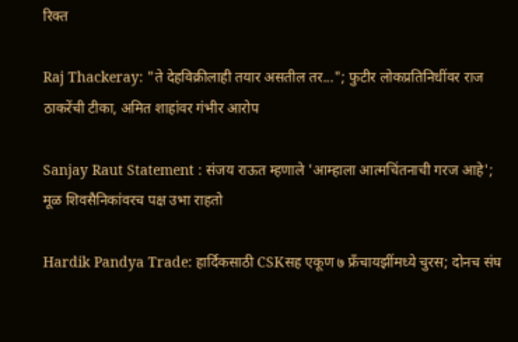रिक्त

Raj Thackeray: "ते देहविक्रीलाही तयार असतील तर..."; फुटीर लोकप्रतिनिधींवर राज ठाकरेंची टीका, अमित शाहांवर गंभीर आरोप

Sanjay Raut Statement : संजय राऊत म्हणाले 'आम्हाला आत्मचिंतनाची गरज आहे'; मूळ शिवसैनिकांवरच पक्ष उभा राहतो

Hardik Pandya Trade: हार्दिकसाठी CSKसह एकूण ७ फ्रँचायझींमध्ये चुरस; दोनच संघ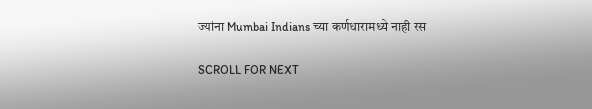ज्यांना Mumbai Indians च्या कर्णधारामध्ये नाही रस

SCROLL FOR NEXT